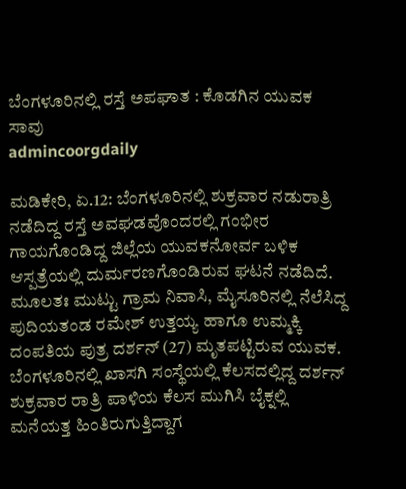ಬೆಂಗಳೂರಿನಲ್ಲಿ ರಸ್ತೆ ಅಪಘಾತ : ಕೊಡಗಿನ ಯುವಕ ಸಾವು
admincoorgdaily

ಮಡಿಕೇರಿ, ಏ.12: ಬೆಂಗಳೂರಿನಲ್ಲಿ ಶುಕ್ರವಾರ ನಡುರಾತ್ರಿ ನಡೆದಿದ್ದ ರಸ್ತೆ ಅವಘಡವೊಂದರಲ್ಲಿ ಗಂಭೀರ ಗಾಯಗೊಂಡಿದ್ದ ಜಿಲ್ಲೆಯ ಯುವಕನೋರ್ವ ಬಳಿಕ ಆಸ್ಪತ್ರೆಯಲ್ಲಿ ದುರ್ಮರಣಗೊಂಡಿರುವ ಘಟನೆ ನಡೆದಿದೆ.
ಮೂಲತಃ ಮುಟ್ಟು ಗ್ರಾಮ ನಿವಾಸಿ, ಮೈಸೂರಿನಲ್ಲಿ ನೆಲೆಸಿದ್ದ ಪುದಿಯತಂಡ ರಮೇಶ್ ಉತ್ತಯ್ಯ ಹಾಗೂ ಉಮ್ಮಕ್ಕಿ ದಂಪತಿಯ ಪುತ್ರ ದರ್ಶನ್ (27) ಮೃತಪಟ್ಟಿರುವ ಯುವಕ.
ಬೆಂಗಳೂರಿನಲ್ಲಿ ಖಾಸಗಿ ಸಂಸ್ಥೆಯಲ್ಲಿ ಕೆಲಸದಲ್ಲಿದ್ದ ದರ್ಶನ್ ಶುಕ್ರವಾರ ರಾತ್ರಿ ಪಾಳಿಯ ಕೆಲಸ ಮುಗಿಸಿ ಬೈಕ್ನಲ್ಲಿ ಮನೆಯತ್ತ ಹಿಂತಿರುಗುತ್ತಿದ್ದಾಗ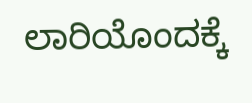ಲಾರಿಯೊಂದಕ್ಕೆ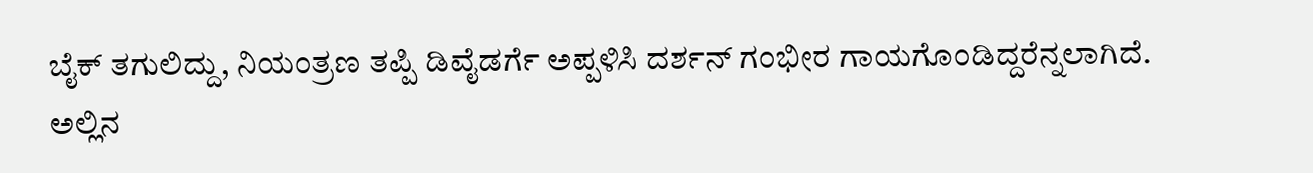ಬೈಕ್ ತಗುಲಿದ್ದು, ನಿಯಂತ್ರಣ ತಪ್ಪಿ ಡಿವೈಡರ್ಗೆ ಅಪ್ಪಳಿಸಿ ದರ್ಶನ್ ಗಂಭೀರ ಗಾಯಗೊಂಡಿದ್ದರೆನ್ನಲಾಗಿದೆ.
ಅಲ್ಲಿನ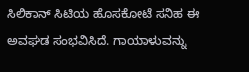ಸಿಲಿಕಾನ್ ಸಿಟಿಯ ಹೊಸಕೋಟೆ ಸನಿಹ ಈ ಅವಘಡ ಸಂಭವಿಸಿದೆ. ಗಾಯಾಳುವನ್ನು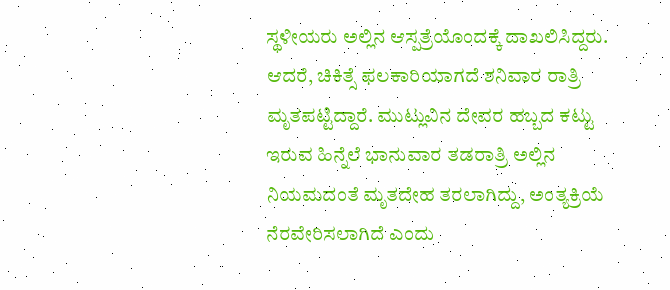ಸ್ಥಳೀಯರು ಅಲ್ಲಿನ ಆಸ್ಪತ್ರೆಯೊಂದಕ್ಕೆ ದಾಖಲಿಸಿದ್ದರು.
ಆದರೆ, ಚಿಕಿತ್ಸೆ ಫಲಕಾರಿಯಾಗದೆ ಶನಿವಾರ ರಾತ್ರಿ ಮೃತಪಟ್ಟಿದ್ದಾರೆ. ಮುಟ್ಲುವಿನ ದೇವರ ಹಬ್ಬದ ಕಟ್ಟು ಇರುವ ಹಿನ್ನೆಲೆ ಭಾನುವಾರ ತಡರಾತ್ರಿ ಅಲ್ಲಿನ ನಿಯಮದಂತೆ ಮೃತದೇಹ ತರಲಾಗಿದ್ದು, ಅಂತ್ಯಕ್ರಿಯೆ ನೆರವೇರಿಸಲಾಗಿದೆ ಎಂದು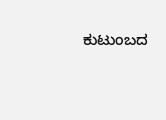ಕುಟುಂಬದ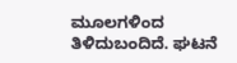ಮೂಲಗಳಿಂದ ತಿಳಿದುಬಂದಿದೆ. ಘಟನೆ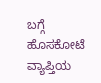ಬಗ್ಗೆ ಹೊಸಕೋಟೆ ವ್ಯಾಪ್ತಿಯ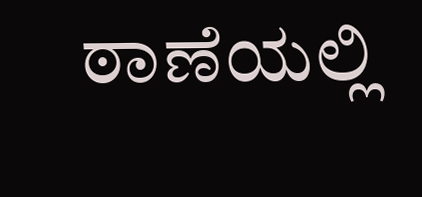ಠಾಣೆಯಲ್ಲಿ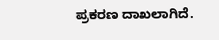ಪ್ರಕರಣ ದಾಖಲಾಗಿದೆ.